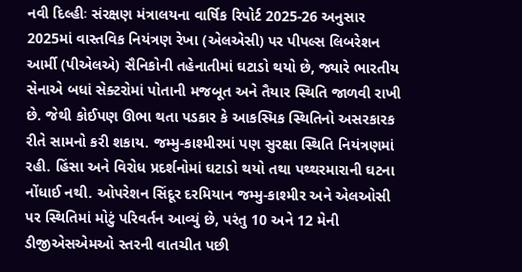નવી દિલ્હીઃ સંરક્ષણ મંત્રાલયના વાર્ષિક રિપોર્ટ 2025-26 અનુસાર 2025માં વાસ્તવિક નિયંત્રણ રેખા (એલએસી) પર પીપલ્સ લિબરેશન આર્મી (પીએલએ) સૈનિકોની તહેનાતીમાં ઘટાડો થયો છે, જ્યારે ભારતીય સેનાએ બધાં સેક્ટરોમાં પોતાની મજબૂત અને તૈયાર સ્થિતિ જાળવી રાખી છે. જેથી કોઈપણ ઊભા થતા પડકાર કે આકસ્મિક સ્થિતિનો અસરકારક રીતે સામનો કરી શકાય. જમ્મુ-કાશ્મીરમાં પણ સુરક્ષા સ્થિતિ નિયંત્રણમાં રહી. હિંસા અને વિરોધ પ્રદર્શનોમાં ઘટાડો થયો તથા પથ્થરમારાની ઘટના નોંધાઈ નથી. ઓપરેશન સિંદૂર દરમિયાન જમ્મુ-કાશ્મીર અને એલઓસી પર સ્થિતિમાં મોટું પરિવર્તન આવ્યું છે, પરંતુ 10 અને 12 મેની ડીજીએસએમઓ સ્તરની વાતચીત પછી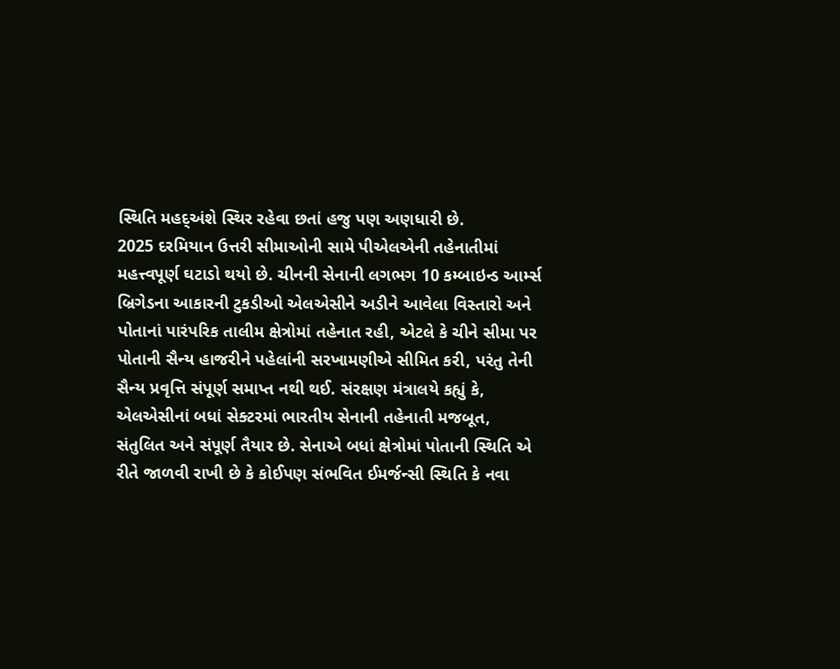સ્થિતિ મહદ્અંશે સ્થિર રહેવા છતાં હજુ પણ અણધારી છે.
2025 દરમિયાન ઉત્તરી સીમાઓની સામે પીએલએની તહેનાતીમાં મહત્ત્વપૂર્ણ ઘટાડો થયો છે. ચીનની સેનાની લગભગ 10 કમ્બાઇન્ડ આર્મ્સ બ્રિગેડના આકારની ટુકડીઓ એલએસીને અડીને આવેલા વિસ્તારો અને પોતાનાં પારંપરિક તાલીમ ક્ષેત્રોમાં તહેનાત રહી, એટલે કે ચીને સીમા પર પોતાની સૈન્ય હાજરીને પહેલાંની સરખામણીએ સીમિત કરી, પરંતુ તેની સૈન્ય પ્રવૃત્તિ સંપૂર્ણ સમાપ્ત નથી થઈ. સંરક્ષણ મંત્રાલયે કહ્યું કે, એલએસીનાં બધાં સેક્ટરમાં ભારતીય સેનાની તહેનાતી મજબૂત, સંતુલિત અને સંપૂર્ણ તૈયાર છે. સેનાએ બધાં ક્ષેત્રોમાં પોતાની સ્થિતિ એ રીતે જાળવી રાખી છે કે કોઈપણ સંભવિત ઈમર્જન્સી સ્થિતિ કે નવા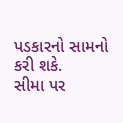પડકારનો સામનો કરી શકે.
સીમા પર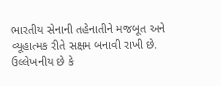ભારતીય સેનાની તહેનાતીને મજબૂત અને વ્યૂહાત્મક રીતે સક્ષમ બનાવી રાખી છે. ઉલ્લેખનીય છે કે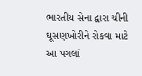ભારતીય સેના દ્વારા ચીની ઘૂસણખોરીને રોકવા માટે આ પગલાં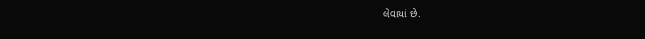લેવાયાં છે.